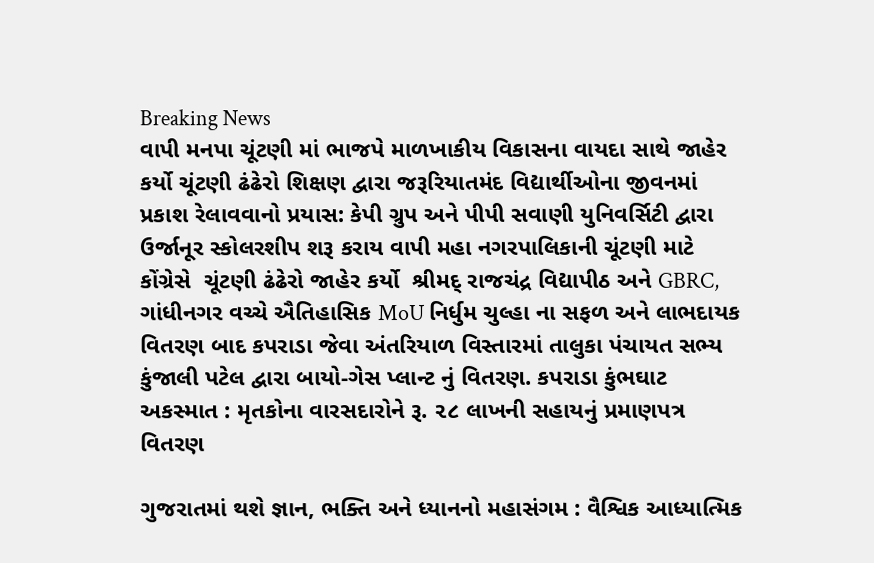Breaking News
વાપી મનપા ચૂંટણી માં ભાજપે માળખાકીય વિકાસના વાયદા સાથે જાહેર કર્યો ચૂંટણી ઢંઢેરો શિક્ષણ દ્વારા જરૂરિયાતમંદ વિદ્યાર્થીઓના જીવનમાં પ્રકાશ રેલાવવાનો પ્રયાસ: કેપી ગ્રુપ અને પીપી સવાણી યુનિવર્સિટી દ્વારા ઉર્જાનૂર સ્કોલરશીપ શરૂ કરાય વાપી મહા નગરપાલિકાની ચૂંટણી માટે કોંગ્રેસે  ચૂંટણી ઢંઢેરો જાહેર કર્યો  શ્રીમદ્ રાજચંદ્ર વિદ્યાપીઠ અને GBRC, ગાંધીનગર વચ્ચે ઐતિહાસિક MoU નિર્ધુમ ચુલ્હા ના સફળ અને લાભદાયક વિતરણ બાદ કપરાડા જેવા અંતરિયાળ વિસ્તારમાં તાલુકા પંચાયત સભ્ય કુંજાલી પટેલ દ્વારા બાયો-ગેસ પ્લાન્ટ નું વિતરણ. કપરાડા કુંભઘાટ અકસ્માત : મૃતકોના વારસદારોને રૂ. ૨૮ લાખની સહાયનું પ્રમાણપત્ર વિતરણ

ગુજરાતમાં થશે જ્ઞાન, ભક્તિ અને ધ્યાનનો મહાસંગમ : વૈશ્વિક આધ્યાત્મિક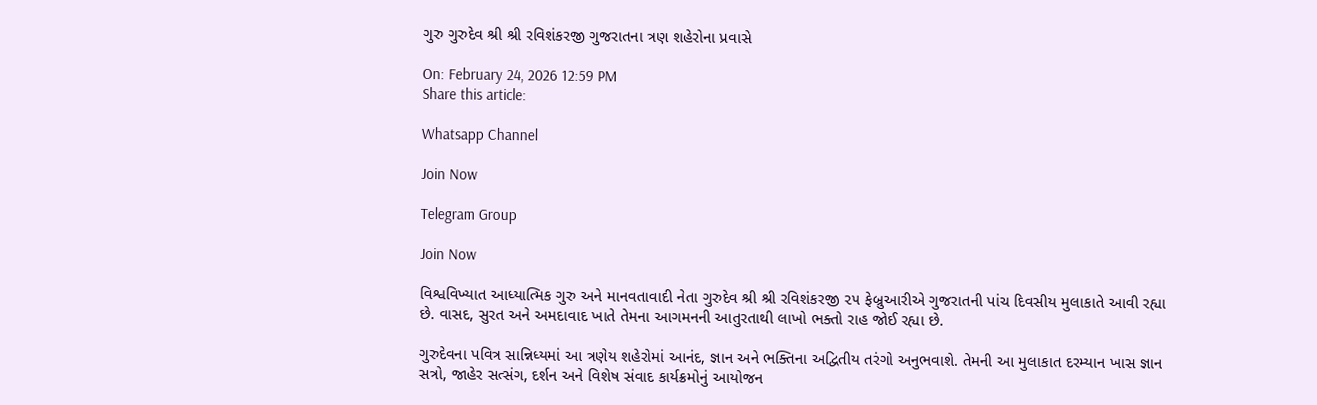ગુરુ ગુરુદેવ શ્રી શ્રી રવિશંકરજી ગુજરાતના ત્રણ શહેરોના પ્રવાસે

On: February 24, 2026 12:59 PM
Share this article:

Whatsapp Channel

Join Now

Telegram Group

Join Now

વિશ્વવિખ્યાત આધ્યાત્મિક ગુરુ અને માનવતાવાદી નેતા ગુરુદેવ શ્રી શ્રી રવિશંકરજી ૨૫ ફેબ્રુઆરીએ ગુજરાતની પાંચ દિવસીય મુલાકાતે આવી રહ્યા છે. વાસદ, સુરત અને અમદાવાદ ખાતે તેમના આગમનની આતુરતાથી લાખો ભક્તો રાહ જોઈ રહ્યા છે.

ગુરુદેવના પવિત્ર સાન્નિધ્યમાં આ ત્રણેય શહેરોમાં આનંદ, જ્ઞાન અને ભક્તિના અદ્વિતીય તરંગો અનુભવાશે. તેમની આ મુલાકાત દરમ્યાન ખાસ જ્ઞાન સત્રો, જાહેર સત્સંગ, દર્શન અને વિશેષ સંવાદ કાર્યક્રમોનું આયોજન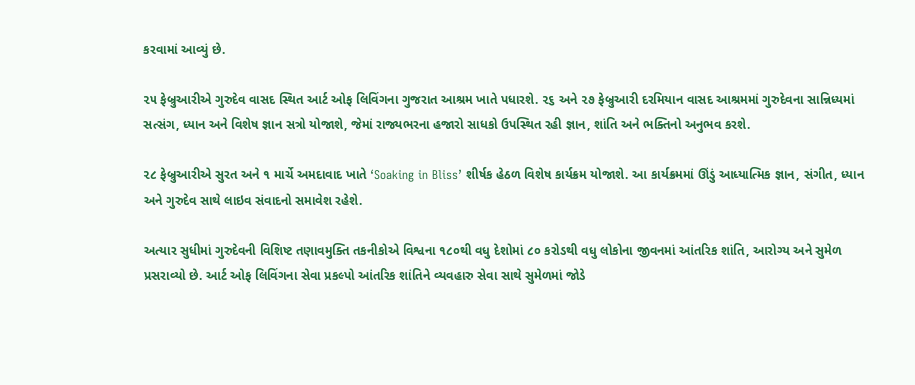કરવામાં આવ્યું છે.

૨૫ ફેબ્રુઆરીએ ગુરુદેવ વાસદ સ્થિત આર્ટ ઓફ લિવિંગના ગુજરાત આશ્રમ ખાતે પધારશે. ૨૬ અને ૨૭ ફેબ્રુઆરી દરમિયાન વાસદ આશ્રમમાં ગુરુદેવના સાન્નિધ્યમાં સત્સંગ, ધ્યાન અને વિશેષ જ્ઞાન સત્રો યોજાશે, જેમાં રાજ્યભરના હજારો સાધકો ઉપસ્થિત રહી જ્ઞાન, શાંતિ અને ભક્તિનો અનુભવ કરશે.

૨૮ ફેબ્રુઆરીએ સુરત અને ૧ માર્ચે અમદાવાદ ખાતે ‘Soaking in Bliss’ શીર્ષક હેઠળ વિશેષ કાર્યક્રમ યોજાશે. આ કાર્યક્રમમાં ઊંડું આધ્યાત્મિક જ્ઞાન, સંગીત, ધ્યાન અને ગુરુદેવ સાથે લાઇવ સંવાદનો સમાવેશ રહેશે.

અત્યાર સુધીમાં ગુરુદેવની વિશિષ્ટ તણાવમુક્તિ તકનીકોએ વિશ્વના ૧૮૦થી વધુ દેશોમાં ૮૦ કરોડથી વધુ લોકોના જીવનમાં આંતરિક શાંતિ, આરોગ્ય અને સુમેળ પ્રસરાવ્યો છે. આર્ટ ઓફ લિવિંગના સેવા પ્રકલ્પો આંતરિક શાંતિને વ્યવહારુ સેવા સાથે સુમેળમાં જોડે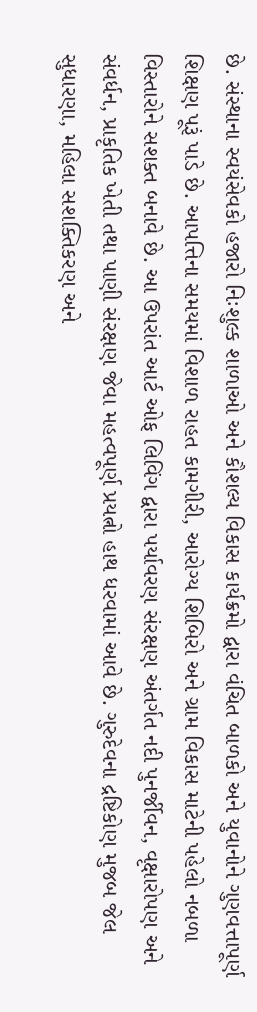છે. સંસ્થાના સ્વયંસેવકો હજારો નિઃશુલ્ક શાળાઓ અને કૌશલ્ય વિકાસ કાર્યક્રમો દ્વારા વંચિત બાળકો અને યુવાનોને ગુણવત્તાપૂર્ણ શિક્ષણ પૂરૂં પાડે છે. આપત્તિના સમયમાં વિશાળ રાહત કામગીરી, આરોગ્ય શિબિરો અને ગ્રામ વિકાસ માટેની પહેલો નબળા વિસ્તારોને સશક્ત બનાવે છે. આ ઉપરાંત આર્ટ ઓફ લિવિંગ દ્વારા પર્યાવરણ સંરક્ષણ અંતર્ગત નદી પુનર્જીવન, વૃક્ષારોપણ અને સંવર્ધન, પ્રાકૃતિક ખેતી તથા પાણી સંરક્ષણ જેવા મહત્વપૂર્ણ પ્રયત્નો હાથ ધરવામાં આવે છે. ગુરુદેવના દ્રષ્ટિકોણ મુજબ જેલ સુધારણા, મહિલા સશક્તિકરણ અને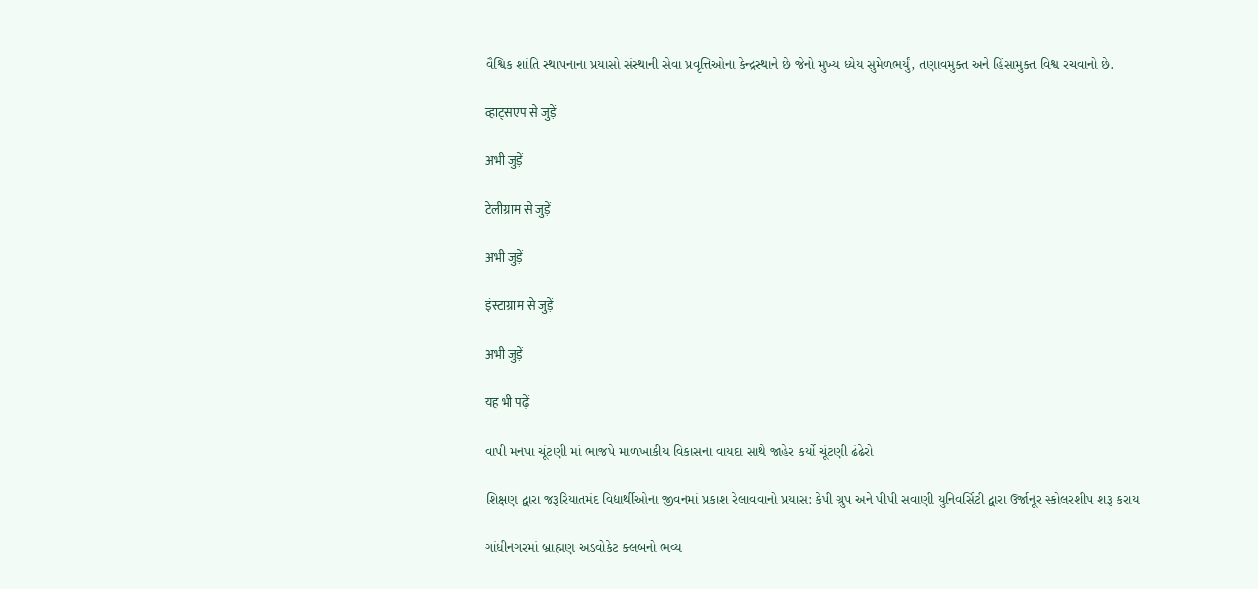વૈશ્વિક શાંતિ સ્થાપનાના પ્રયાસો સંસ્થાની સેવા પ્રવૃત્તિઓના કેન્દ્રસ્થાને છે જેનો મુખ્ય ધ્યેય સુમેળભર્યું, તણાવમુક્ત અને હિંસામુક્ત વિશ્વ રચવાનો છે.

व्हाट्सएप से जुड़ें

अभी जुड़ें

टेलीग्राम से जुड़ें

अभी जुड़ें

इंस्टाग्राम से जुड़ें

अभी जुड़ें

यह भी पढ़ें

વાપી મનપા ચૂંટણી માં ભાજપે માળખાકીય વિકાસના વાયદા સાથે જાહેર કર્યો ચૂંટણી ઢંઢેરો

શિક્ષણ દ્વારા જરૂરિયાતમંદ વિદ્યાર્થીઓના જીવનમાં પ્રકાશ રેલાવવાનો પ્રયાસ: કેપી ગ્રુપ અને પીપી સવાણી યુનિવર્સિટી દ્વારા ઉર્જાનૂર સ્કોલરશીપ શરૂ કરાય

ગાંધીનગરમાં બ્રાહ્મણ અડવોકેટ ક્લબનો ભવ્ય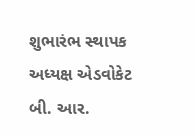શુભારંભ સ્થાપક અધ્યક્ષ એડવોકેટ બી. આર.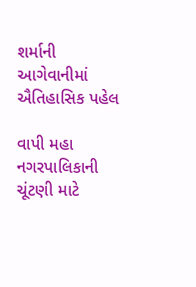શર્માની આગેવાનીમાં ઐતિહાસિક પહેલ

વાપી મહા નગરપાલિકાની ચૂંટણી માટે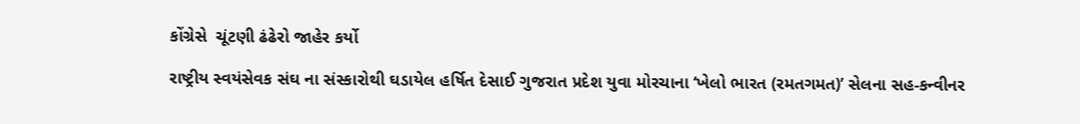કોંગ્રેસે  ચૂંટણી ઢંઢેરો જાહેર કર્યો

રાષ્ટ્રીય સ્વયંસેવક સંઘ ના સંસ્કારોથી ઘડાયેલ હર્ષિત દેસાઈ ગુજરાત પ્રદેશ યુવા મોરચાના ‘ખેલો ભારત (રમતગમત)’ સેલના સહ-કન્વીનર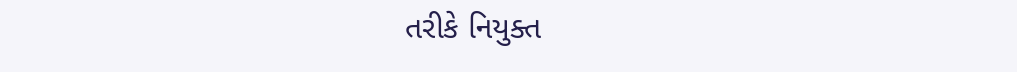તરીકે નિયુક્ત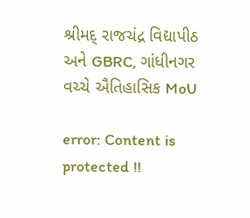શ્રીમદ્ રાજચંદ્ર વિદ્યાપીઠ અને GBRC, ગાંધીનગર વચ્ચે ઐતિહાસિક MoU

error: Content is protected !!